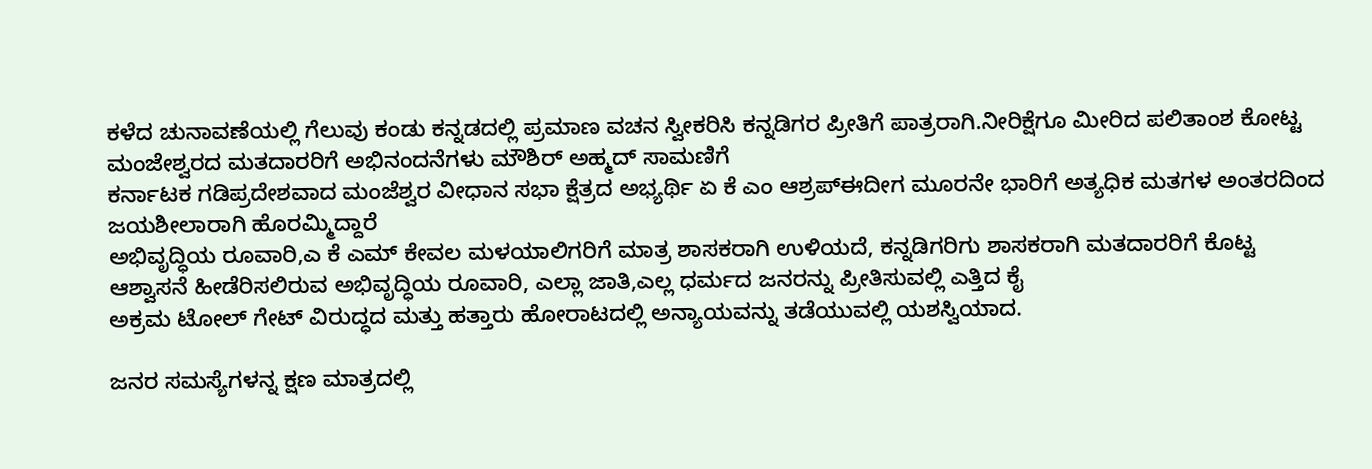ಕಳೆದ ಚುನಾವಣೆಯಲ್ಲಿ ಗೆಲುವು ಕಂಡು ಕನ್ನಡದಲ್ಲಿ ಪ್ರಮಾಣ ವಚನ ಸ್ವೀಕರಿಸಿ ಕನ್ನಡಿಗರ ಪ್ರೀತಿಗೆ ಪಾತ್ರರಾಗಿ.ನೀರಿಕ್ಷೆಗೂ ಮೀರಿದ ಪಲಿತಾಂಶ ಕೋಟ್ಟ ಮಂಜೇಶ್ವರದ ಮತದಾರರಿಗೆ ಅಭಿನಂದನೆಗಳು ಮೌಶಿರ್ ಅಹ್ಮದ್ ಸಾಮಣಿಗೆ
ಕರ್ನಾಟಕ ಗಡಿಪ್ರದೇಶವಾದ ಮಂಜೆಶ್ವರ ವೀಧಾನ ಸಭಾ ಕ್ಷೆತ್ರದ ಅಭ್ಯರ್ಥಿ ಏ ಕೆ ಎಂ ಆಶ್ರಪ್ಈದೀಗ ಮೂರನೇ ಭಾರಿಗೆ ಅತ್ಯಧಿಕ ಮತಗಳ ಅಂತರದಿಂದ ಜಯಶೀಲಾರಾಗಿ ಹೊರಮ್ಮಿದ್ದಾರೆ
ಅಭಿವೃದ್ಧಿಯ ರೂವಾರಿ,ಎ ಕೆ ಎಮ್ ಕೇವಲ ಮಳಯಾಲಿಗರಿಗೆ ಮಾತ್ರ ಶಾಸಕರಾಗಿ ಉಳಿಯದೆ, ಕನ್ನಡಿಗರಿಗು ಶಾಸಕರಾಗಿ ಮತದಾರರಿಗೆ ಕೊಟ್ಟ ಆಶ್ವಾಸನೆ ಹೀಡೆರಿಸಲಿರುವ ಅಭಿವೃದ್ಧಿಯ ರೂವಾರಿ, ಎಲ್ಲಾ ಜಾತಿ,ಎಲ್ಲ ಧರ್ಮದ ಜನರನ್ನು ಪ್ರೀತಿಸುವಲ್ಲಿ ಎತ್ತಿದ ಕೈ
ಅಕ್ರಮ ಟೋಲ್ ಗೇಟ್ ವಿರುದ್ಧದ ಮತ್ತು ಹತ್ತಾರು ಹೋರಾಟದಲ್ಲಿ ಅನ್ಯಾಯವನ್ನು ತಡೆಯುವಲ್ಲಿ ಯಶಸ್ವಿಯಾದ.

ಜನರ ಸಮಸ್ಯೆಗಳನ್ನ ಕ್ಷಣ ಮಾತ್ರದಲ್ಲಿ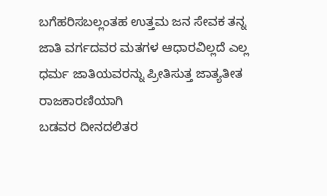ಬಗೆಹರಿಸಬಲ್ಲಂತಹ ಉತ್ತಮ ಜನ ಸೇವಕ ತನ್ನ ಜಾತಿ ವರ್ಗದವರ ಮತಗಳ ಆಧಾರವಿಲ್ಲದೆ ಎಲ್ಲ ಧರ್ಮ ಜಾತಿಯವರನ್ನು ಪ್ರೀತಿಸುತ್ತ ಜಾತ್ಯತೀತ ರಾಜಕಾರಣಿಯಾಗಿ
ಬಡವರ ದೀನದಲಿತರ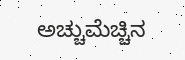ಅಚ್ಚುಮೆಚ್ಚಿನ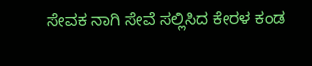ಸೇವಕ ನಾಗಿ ಸೇವೆ ಸಲ್ಲಿಸಿದ ಕೇರಳ ಕಂಡ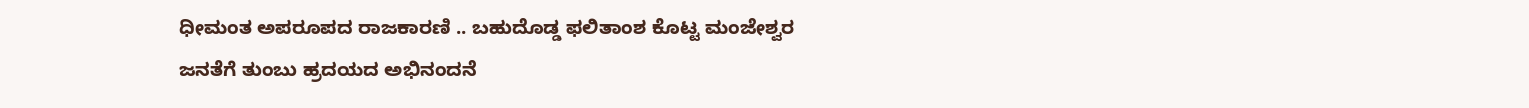ಧೀಮಂತ ಅಪರೂಪದ ರಾಜಕಾರಣಿ .. ಬಹುದೊಡ್ಡ ಫಲಿತಾಂಶ ಕೊಟ್ಟ ಮಂಜೇಶ್ವರ ಜನತೆಗೆ ತುಂಬು ಹ್ರದಯದ ಅಭಿನಂದನೆ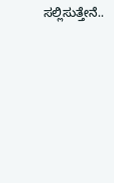ಸಲ್ಲಿಸುತ್ತೇನೆ..